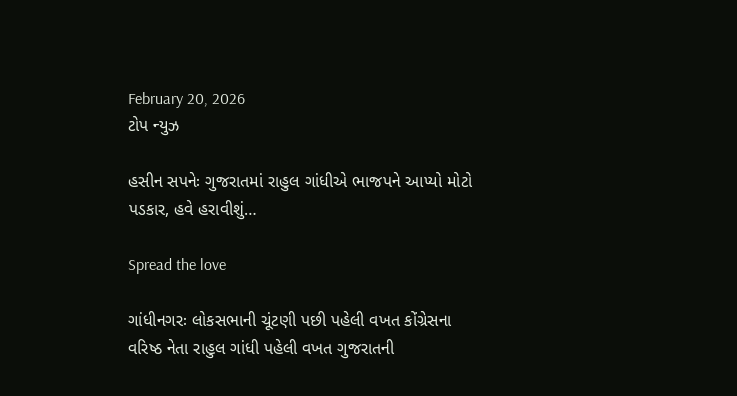February 20, 2026
ટોપ ન્યુઝ

હસીન સપનેઃ ગુજરાતમાં રાહુલ ગાંધીએ ભાજપને આપ્યો મોટો પડકાર, હવે હરાવીશું…

Spread the love

ગાંધીનગરઃ લોકસભાની ચૂંટણી પછી પહેલી વખત કોંગ્રેસના વરિષ્ઠ નેતા રાહુલ ગાંધી પહેલી વખત ગુજરાતની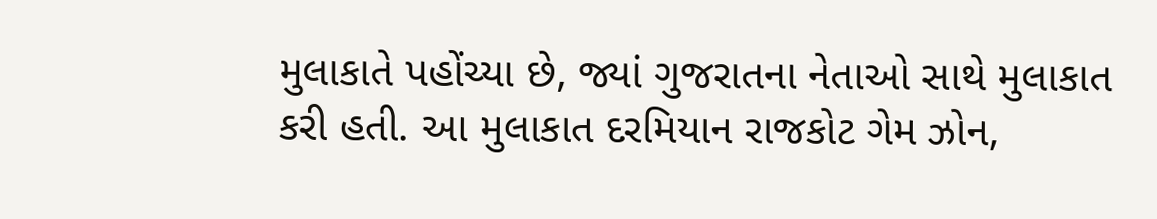મુલાકાતે પહોંચ્યા છે, જ્યાં ગુજરાતના નેતાઓ સાથે મુલાકાત કરી હતી. આ મુલાકાત દરમિયાન રાજકોટ ગેમ ઝોન,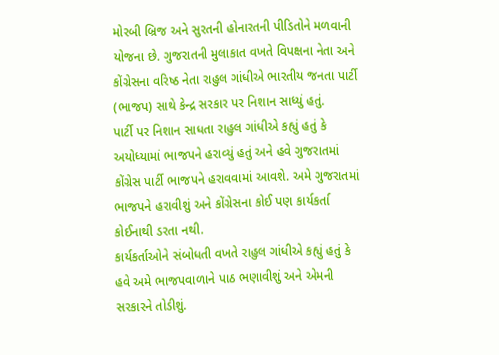મોરબી બ્રિજ અને સુરતની હોનારતની પીડિતોને મળવાની યોજના છે. ગુજરાતની મુલાકાત વખતે વિપક્ષના નેતા અને કોંગ્રેસના વરિષ્ઠ નેતા રાહુલ ગાંધીએ ભારતીય જનતા પાર્ટી (ભાજપ) સાથે કેન્દ્ર સરકાર પર નિશાન સાધ્યું હતું.
પાર્ટી પર નિશાન સાધતા રાહુલ ગાંધીએ કહ્યું હતું કે અયોધ્યામાં ભાજપને હરાવ્યું હતું અને હવે ગુજરાતમાં કોંગ્રેસ પાર્ટી ભાજપને હરાવવામાં આવશે. અમે ગુજરાતમાં ભાજપને હરાવીશું અને કોંગ્રેસના કોઈ પણ કાર્યકર્તા કોઈનાથી ડરતા નથી.
કાર્યકર્તાઓને સંબોધતી વખતે રાહુલ ગાંધીએ કહ્યું હતું કે હવે અમે ભાજપવાળાને પાઠ ભણાવીશું અને એમની સરકારને તોડીશું.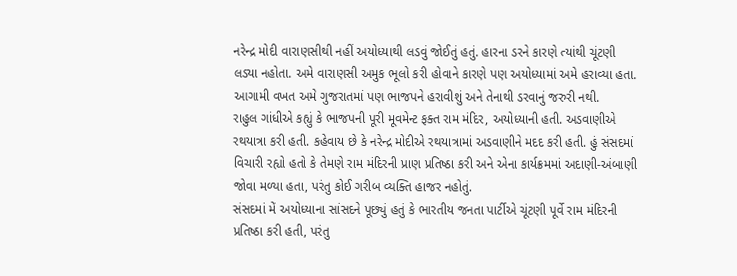નરેન્દ્ર મોદી વારાણસીથી નહીં અયોધ્યાથી લડવું જોઈતું હતું. હારના ડરને કારણે ત્યાંથી ચૂંટણી લડ્યા નહોતા. અમે વારાણસી અમુક ભૂલો કરી હોવાને કારણે પણ અયોધ્યામાં અમે હરાવ્યા હતા. આગામી વખત અમે ગુજરાતમાં પણ ભાજપને હરાવીશું અને તેનાથી ડરવાનું જરુરી નથી.
રાહુલ ગાંધીએ કહ્યું કે ભાજપની પૂરી મૂવમેન્ટ ફક્ત રામ મંદિર, અયોધ્યાની હતી. અડવાણીએ રથયાત્રા કરી હતી. કહેવાય છે કે નરેન્દ્ર મોદીએ રથયાત્રામાં અડવાણીને મદદ કરી હતી. હું સંસદમાં વિચારી રહ્યો હતો કે તેમણે રામ મંદિરની પ્રાણ પ્રતિષ્ઠા કરી અને એના કાર્યક્રમમાં અદાણી-અંબાણી જોવા મળ્યા હતા, પરંતુ કોઈ ગરીબ વ્યક્તિ હાજર નહોતું.
સંસદમાં મેં અયોધ્યાના સાંસદને પૂછ્યું હતું કે ભારતીય જનતા પાર્ટીએ ચૂંટણી પૂર્વે રામ મંદિરની પ્રતિષ્ઠા કરી હતી, પરંતુ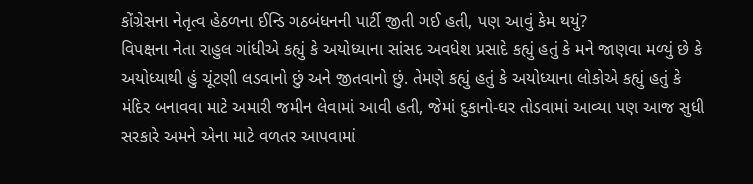કોંગ્રેસના નેતૃત્વ હેઠળના ઈન્ડિ ગઠબંધનની પાર્ટી જીતી ગઈ હતી, પણ આવું કેમ થયું?
વિપક્ષના નેતા રાહુલ ગાંધીએ કહ્યું કે અયોધ્યાના સાંસદ અવધેશ પ્રસાદે કહ્યું હતું કે મને જાણવા મળ્યું છે કે અયોધ્યાથી હું ચૂંટણી લડવાનો છું અને જીતવાનો છું. તેમણે કહ્યું હતું કે અયોધ્યાના લોકોએ કહ્યું હતું કે મંદિર બનાવવા માટે અમારી જમીન લેવામાં આવી હતી, જેમાં દુકાનો-ઘર તોડવામાં આવ્યા પણ આજ સુધી સરકારે અમને એના માટે વળતર આપવામાં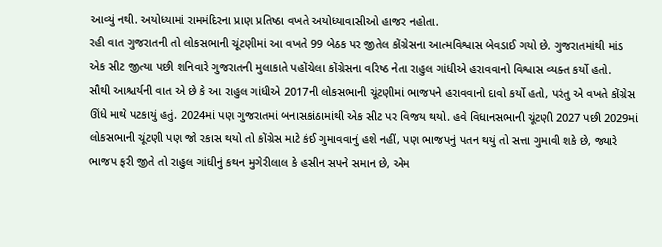આવ્યું નથી. અયોધ્યામાં રામમંદિરના પ્રાણ પ્રતિષ્ઠા વખતે અયોધ્યાવાસીઓ હાજર નહોતા.
રહી વાત ગુજરાતની તો લોકસભાની ચૂંટણીમાં આ વખતે 99 બેઠક પર જીતેલ કોંગ્રેસના આત્મવિશ્વાસ બેવડાઈ ગયો છે. ગુજરાતમાંથી માંડ એક સીટ જીત્યા પછી શનિવારે ગુજરાતની મુલાકાતે પહોંચેલા કોંગ્રેસના વરિષ્ઠ નેતા રાહુલ ગાંધીએ હરાવવાનો વિશ્વાસ વ્યક્ત કર્યો હતો.
સૌથી આશ્ચર્યની વાત એ છે કે આ રાહુલ ગાંધીએ 2017ની લોકસભાની ચૂંટણીમાં ભાજપને હરાવવાનો દાવો કર્યો હતો, પરંતુ એ વખતે કોંગ્રેસ ઊંધે માથે પટકાયું હતું. 2024માં પણ ગુજરાતમાં બનાસકાંઠામાંથી એક સીટ પર વિજય થયો. હવે વિધાનસભાની ચૂંટણી 2027 પછી 2029માં લોકસભાની ચૂંટણી પણ જો રકાસ થયો તો કોંગ્રેસ માટે કંઈ ગુમાવવાનું હશે નહીં, પણ ભાજપનું પતન થયું તો સત્તા ગુમાવી શકે છે, જ્યારે ભાજપ ફરી જીતે તો રાહુલ ગાંધીનું કથન મુગેરીલાલ કે હસીન સપને સમાન છે, એમ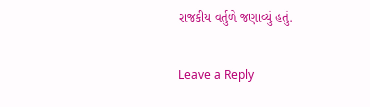રાજકીય વર્તુળે જણાવ્યું હતું.

Leave a Reply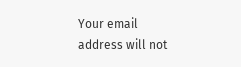Your email address will not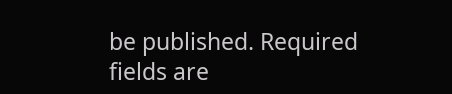be published. Required fields are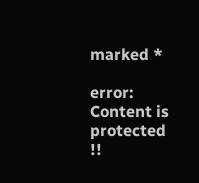marked *

error: Content is protected !!